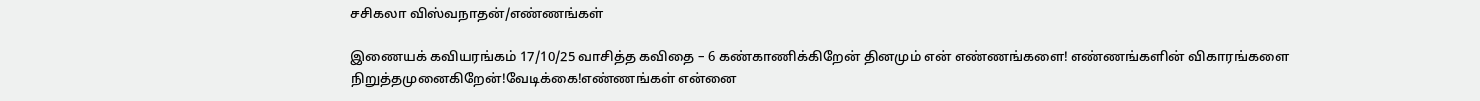சசிகலா விஸ்வநாதன்/எண்ணங்கள்

இணையக் கவியரங்கம் 17/10/25 வாசித்த கவிதை – 6 கண்காணிக்கிறேன் தினமும் என் எண்ணங்களை! எண்ணங்களின் விகாரங்களை நிறுத்தமுனைகிறேன்!வேடிக்கை!எண்ணங்கள் என்னை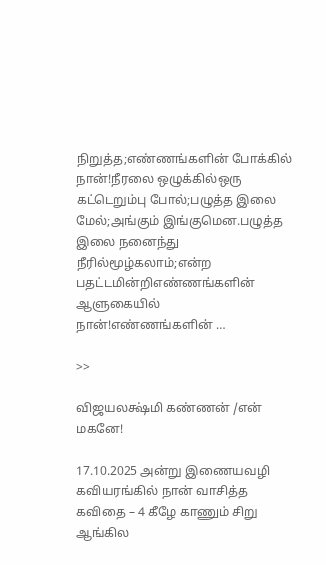நிறுத்த;எண்ணங்களின் போக்கில் நான்!நீரலை ஒழுக்கில்ஒரு கட்டெறும்பு போல்;பழுத்த இலை மேல்;அங்கும் இங்குமென.பழுத்த இலை நனைந்து நீரில்மூழ்கலாம்;என்ற பதட்டமின்றிஎண்ணங்களின் ஆளுகையில் நான்!எண்ணங்களின் …

>>

விஜயலக்ஷ்மி கண்ணன் /என் மகனே!

17.10.2025 அன்று இணையவழி கவியரங்கில் நான் வாசித்த கவிதை – 4 கீழே காணும் சிறு ஆங்கில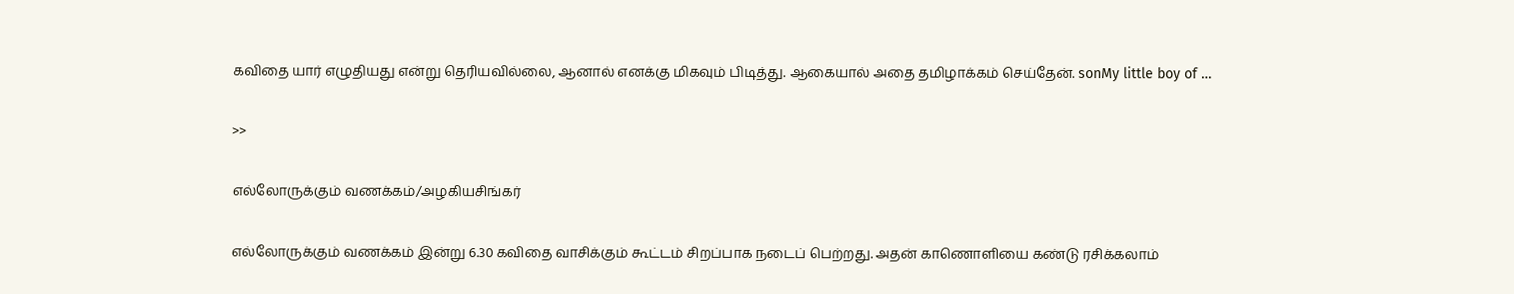கவிதை யார் எழுதியது என்று தெரியவில்லை, ஆனால் எனக்கு மிகவும் பிடித்து. ஆகையால் அதை தமிழாக்கம் செய்தேன். sonMy little boy of …

>>

எல்லோருக்கும் வணக்கம்/அழகியசிங்கர்

எல்லோருக்கும் வணக்கம் இன்று 6.30 கவிதை வாசிக்கும் கூட்டம் சிறப்பாக நடைப் பெற்றது. அதன் காணொளியை கண்டு ரசிக்கலாம்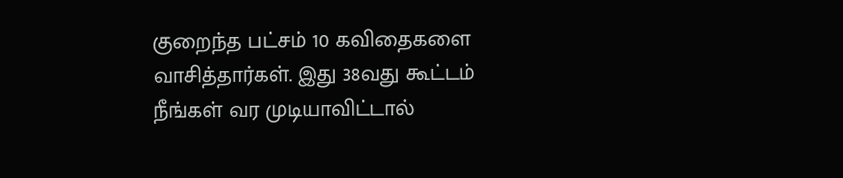குறைந்த பட்சம் 10 கவிதைகளை வாசித்தார்கள். இது 38வது கூட்டம் நீங்கள் வர முடியாவிட்டால்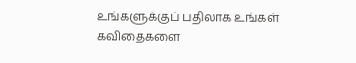உங்களுக்குப் பதிலாக உங்கள் கவிதைகளை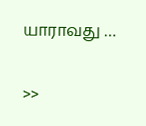யாராவது …

>>